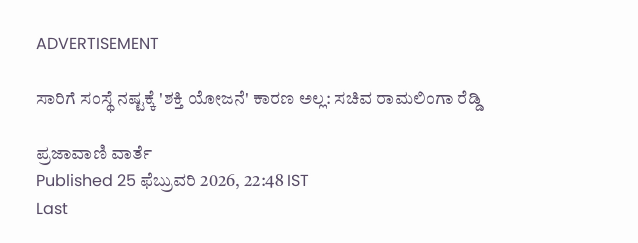ADVERTISEMENT

ಸಾರಿಗೆ ಸಂಸ್ಥೆ ನಷ್ಟಕ್ಕೆ 'ಶಕ್ತಿ ಯೋಜನೆ' ಕಾರಣ ಅಲ್ಲ: ಸಚಿವ ರಾಮಲಿಂಗಾ ರೆಡ್ಡಿ

ಪ್ರಜಾವಾಣಿ ವಾರ್ತೆ
Published 25 ಫೆಬ್ರುವರಿ 2026, 22:48 IST
Last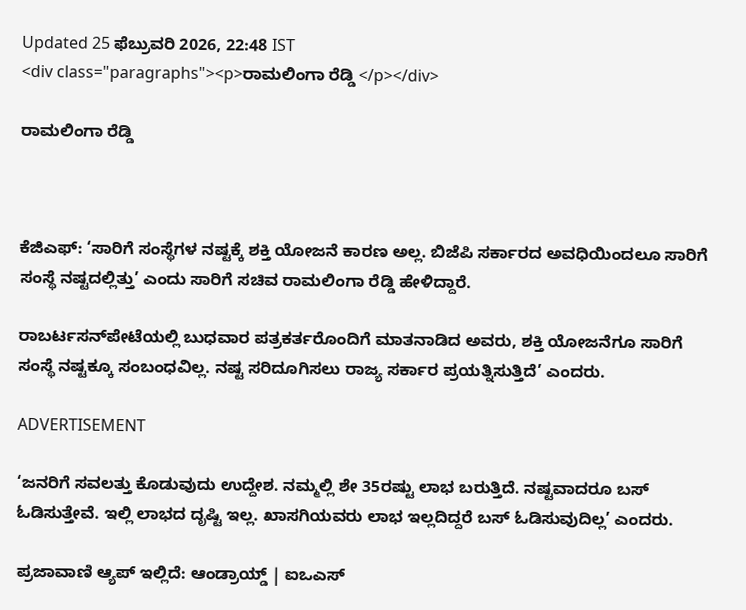Updated 25 ಫೆಬ್ರುವರಿ 2026, 22:48 IST
<div class="paragraphs"><p>ರಾಮಲಿಂಗಾ ರೆಡ್ಡಿ </p></div>

ರಾಮಲಿಂಗಾ ರೆಡ್ಡಿ



ಕೆಜಿಎಫ್‌: ‘ಸಾರಿಗೆ ಸಂಸ್ಥೆಗಳ ನಷ್ಟಕ್ಕೆ ಶಕ್ತಿ ಯೋಜನೆ ಕಾರಣ ಅಲ್ಲ. ಬಿಜೆಪಿ ಸರ್ಕಾರದ ಅವಧಿಯಿಂದಲೂ ಸಾರಿಗೆ ಸಂಸ್ಥೆ ನಷ್ಟದಲ್ಲಿತ್ತು’ ಎಂದು ಸಾರಿಗೆ ಸಚಿವ ರಾಮಲಿಂಗಾ ರೆಡ್ಡಿ ಹೇಳಿದ್ದಾರೆ.

ರಾಬರ್ಟಸನ್‌ಪೇಟೆಯಲ್ಲಿ ಬುಧವಾರ ಪತ್ರಕರ್ತರೊಂದಿಗೆ ಮಾತನಾಡಿದ ಅವರು, ಶಕ್ತಿ ಯೋಜನೆಗೂ ಸಾರಿಗೆ ಸಂಸ್ಥೆ ನಷ್ಟಕ್ಕೂ ಸಂಬಂಧವಿಲ್ಲ. ನಷ್ಟ ಸರಿದೂಗಿಸಲು ರಾಜ್ಯ ಸರ್ಕಾರ ಪ್ರಯತ್ನಿಸುತ್ತಿದೆ’ ಎಂದರು.

ADVERTISEMENT

‘ಜನರಿಗೆ ಸವಲತ್ತು ಕೊಡುವುದು ಉದ್ದೇಶ. ನಮ್ಮಲ್ಲಿ ಶೇ 35ರಷ್ಟು ಲಾಭ ಬರುತ್ತಿದೆ. ನಷ್ಟವಾದರೂ ಬಸ್‌ ಓಡಿಸುತ್ತೇವೆ. ಇಲ್ಲಿ ಲಾಭದ ದೃಷ್ಟಿ ಇಲ್ಲ. ಖಾಸಗಿಯವರು ಲಾಭ ಇಲ್ಲದಿದ್ದರೆ ಬಸ್‌ ಓಡಿಸುವುದಿಲ್ಲ’ ಎಂದರು.

ಪ್ರಜಾವಾಣಿ ಆ್ಯಪ್ ಇಲ್ಲಿದೆ: ಆಂಡ್ರಾಯ್ಡ್ | ಐಒಎಸ್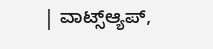| ವಾಟ್ಸ್ಆ್ಯಪ್,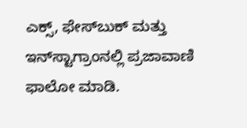ಎಕ್ಸ್, ಫೇಸ್‌ಬುಕ್ ಮತ್ತು ಇನ್‌ಸ್ಟಾಗ್ರಾಂನಲ್ಲಿ ಪ್ರಜಾವಾಣಿ ಫಾಲೋ ಮಾಡಿ.